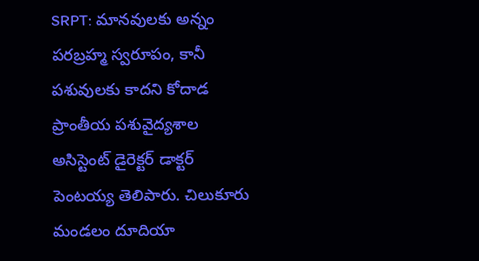SRPT: మానవులకు అన్నం పరబ్రహ్మ స్వరూపం, కానీ పశువులకు కాదని కోదాడ ప్రాంతీయ పశువైద్యశాల అసిస్టెంట్ డైరెక్టర్ డాక్టర్ పెంటయ్య తెలిపారు. చిలుకూరు మండలం దూదియా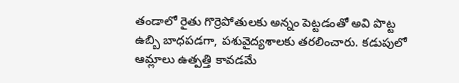తండాలో రైతు గొర్రెపోతులకు అన్నం పెట్టడంతో అవి పొట్ట ఉబ్బి బాధపడగా, పశువైద్యశాలకు తరలించారు. కడుపులో ఆమ్లాలు ఉత్పత్తి కావడమే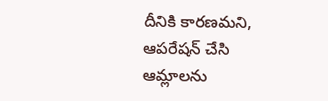దీనికి కారణమని, ఆపరేషన్ చేసి ఆమ్లాలను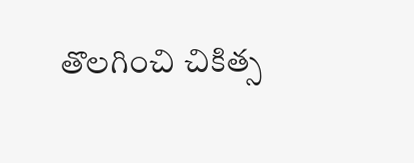తొలగించి చికిత్స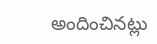అందించినట్లు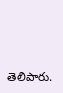తెలిపారు.